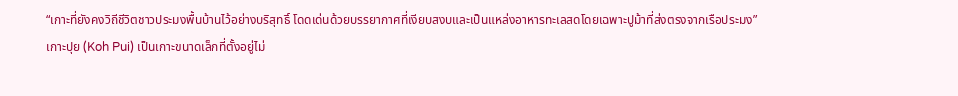“เกาะที่ยังคงวิถีชีวิตชาวประมงพื้นบ้านไว้อย่างบริสุทธิ์ โดดเด่นด้วยบรรยากาศที่เงียบสงบและเป็นแหล่งอาหารทะเลสดโดยเฉพาะปูม้าที่ส่งตรงจากเรือประมง”
เกาะปุย (Koh Pui) เป็นเกาะขนาดเล็กที่ตั้งอยู่ไม่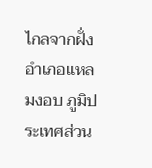ไกลจากฝั่งอำเภอแหลมงอบ ภูมิประเทศส่วน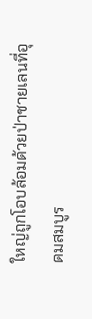ใหญ่ถูกโอบล้อมด้วยป่าชายเลนที่อุดมสมบูร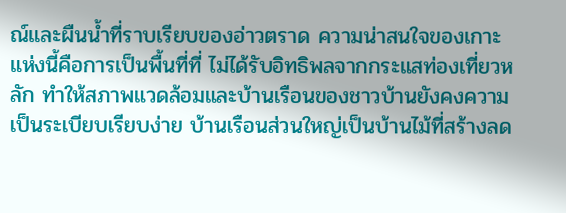ณ์และผืนน้ำที่ราบเรียบของอ่าวตราด ความน่าสนใจของเกาะแห่งนี้คือการเป็นพื้นที่ที่ ไม่ได้รับอิทธิพลจากกระแสท่องเที่ยวหลัก ทำให้สภาพแวดล้อมและบ้านเรือนของชาวบ้านยังคงความเป็นระเบียบเรียบง่าย บ้านเรือนส่วนใหญ่เป็นบ้านไม้ที่สร้างลด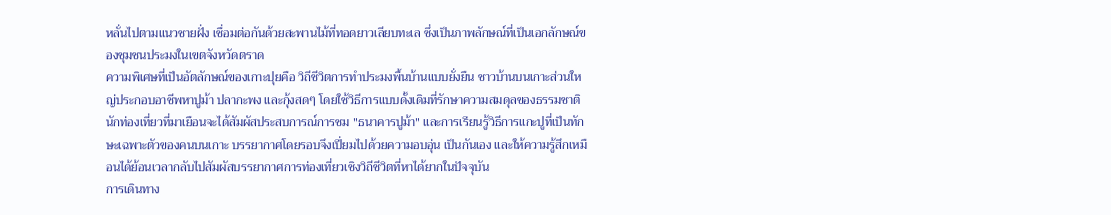หลั่นไปตามแนวชายฝั่ง เชื่อมต่อกันด้วยสะพานไม้ที่ทอดยาวเลียบทะเล ซึ่งเป็นภาพลักษณ์ที่เป็นเอกลักษณ์ของชุมชนประมงในเขตจังหวัดตราด
ความพิเศษที่เป็นอัตลักษณ์ของเกาะปุยคือ วิถีชีวิตการทำประมงพื้นบ้านแบบยั่งยืน ชาวบ้านบนเกาะส่วนใหญ่ประกอบอาชีพหาปูม้า ปลากะพง และกุ้งสดๆ โดยใช้วิธีการแบบดั้งเดิมที่รักษาความสมดุลของธรรมชาติ นักท่องเที่ยวที่มาเยือนจะได้สัมผัสประสบการณ์การชม "ธนาคารปูม้า" และการเรียนรู้วิธีการแกะปูที่เป็นทักษะเฉพาะตัวของคนบนเกาะ บรรยากาศโดยรอบจึงเปี่ยมไปด้วยความอบอุ่น เป็นกันเอง และให้ความรู้สึกเหมือนได้ย้อนเวลากลับไปสัมผัสบรรยากาศการท่องเที่ยวเชิงวิถีชีวิตที่หาได้ยากในปัจจุบัน
การเดินทาง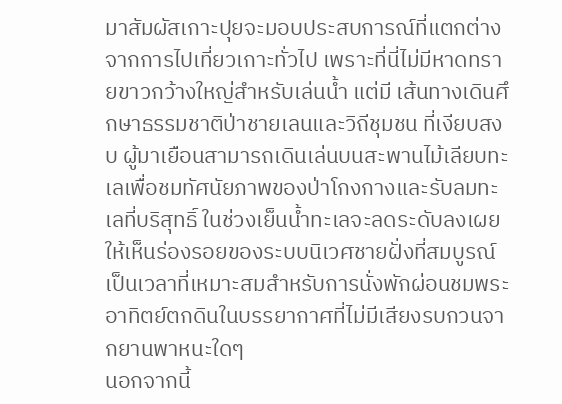มาสัมผัสเกาะปุยจะมอบประสบการณ์ที่แตกต่างจากการไปเที่ยวเกาะทั่วไป เพราะที่นี่ไม่มีหาดทรายขาวกว้างใหญ่สำหรับเล่นน้ำ แต่มี เส้นทางเดินศึกษาธรรมชาติป่าชายเลนและวิถีชุมชน ที่เงียบสงบ ผู้มาเยือนสามารถเดินเล่นบนสะพานไม้เลียบทะเลเพื่อชมทัศนัยภาพของป่าโกงกางและรับลมทะเลที่บริสุทธิ์ ในช่วงเย็นน้ำทะเลจะลดระดับลงเผยให้เห็นร่องรอยของระบบนิเวศชายฝั่งที่สมบูรณ์ เป็นเวลาที่เหมาะสมสำหรับการนั่งพักผ่อนชมพระอาทิตย์ตกดินในบรรยากาศที่ไม่มีเสียงรบกวนจากยานพาหนะใดๆ
นอกจากนี้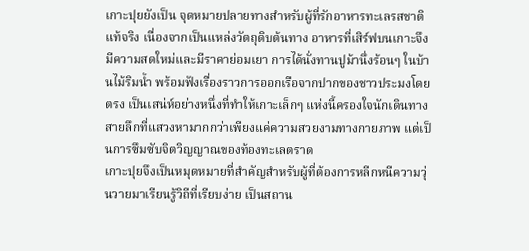เกาะปุยยังเป็น จุดหมายปลายทางสำหรับผู้ที่รักอาหารทะเลรสชาติแท้จริง เนื่องจากเป็นแหล่งวัตถุดิบต้นทาง อาหารที่เสิร์ฟบนเกาะจึงมีความสดใหม่และมีราคาย่อมเยา การได้นั่งทานปูม้านึ่งร้อนๆ ในบ้านไม้ริมน้ำ พร้อมฟังเรื่องราวการออกเรือจากปากของชาวประมงโดยตรง เป็นเสน่ห์อย่างหนึ่งที่ทำให้เกาะเล็กๆ แห่งนี้ครองใจนักเดินทางสายลึกที่แสวงหามากกว่าเพียงแค่ความสวยงามทางกายภาพ แต่เป็นการซึมซับจิตวิญญาณของท้องทะเลตราด
เกาะปุยจึงเป็นหมุดหมายที่สำคัญสำหรับผู้ที่ต้องการหลีกหนีความวุ่นวายมาเรียนรู้วิถีที่เรียบง่าย เป็นสถาน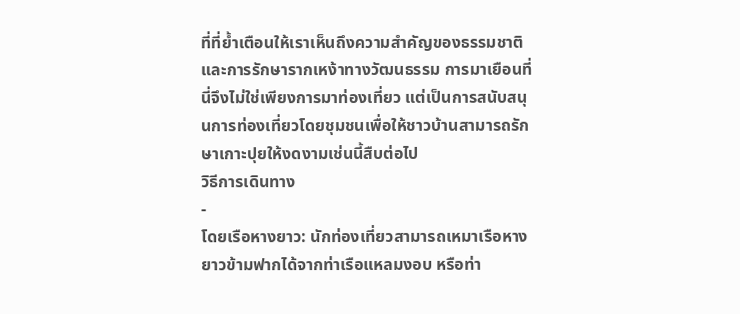ที่ที่ย้ำเตือนให้เราเห็นถึงความสำคัญของธรรมชาติและการรักษารากเหง้าทางวัฒนธรรม การมาเยือนที่นี่จึงไม่ใช่เพียงการมาท่องเที่ยว แต่เป็นการสนับสนุนการท่องเที่ยวโดยชุมชนเพื่อให้ชาวบ้านสามารถรักษาเกาะปุยให้งดงามเช่นนี้สืบต่อไป
วิธีการเดินทาง
-
โดยเรือหางยาว: นักท่องเที่ยวสามารถเหมาเรือหางยาวข้ามฟากได้จากท่าเรือแหลมงอบ หรือท่า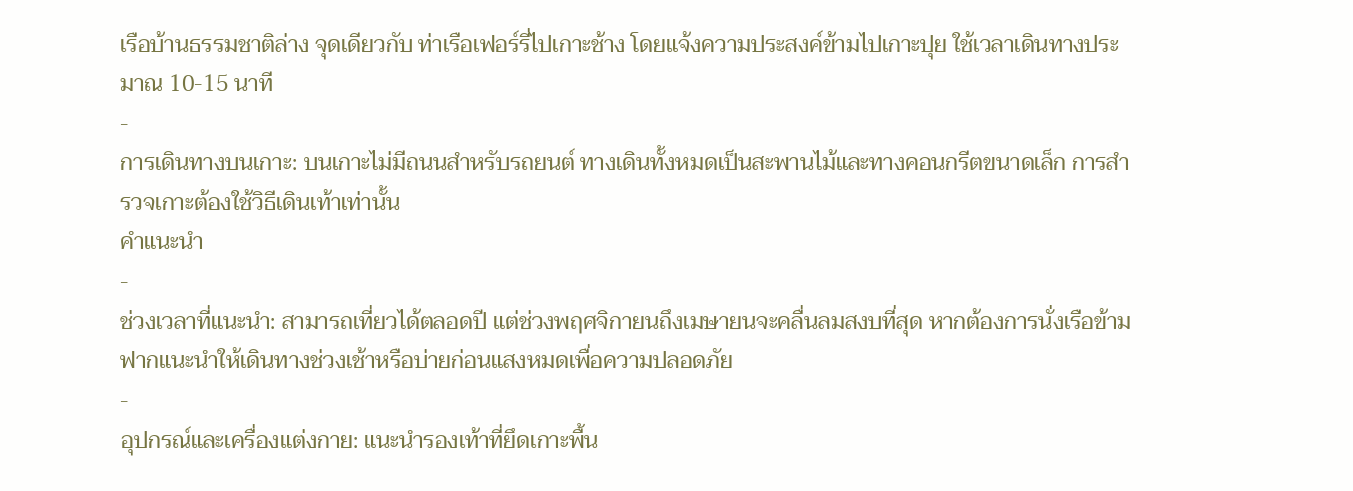เรือบ้านธรรมชาติล่าง จุดเดียวกับ ท่าเรือเฟอร์รี่ไปเกาะช้าง โดยแจ้งความประสงค์ข้ามไปเกาะปุย ใช้เวลาเดินทางประมาณ 10-15 นาที
-
การเดินทางบนเกาะ: บนเกาะไม่มีถนนสำหรับรถยนต์ ทางเดินทั้งหมดเป็นสะพานไม้และทางคอนกรีตขนาดเล็ก การสำรวจเกาะต้องใช้วิธีเดินเท้าเท่านั้น
คำแนะนำ
-
ช่วงเวลาที่แนะนำ: สามารถเที่ยวได้ตลอดปี แต่ช่วงพฤศจิกายนถึงเมษายนจะคลื่นลมสงบที่สุด หากต้องการนั่งเรือข้ามฟากแนะนำให้เดินทางช่วงเช้าหรือบ่ายก่อนแสงหมดเพื่อความปลอดภัย
-
อุปกรณ์และเครื่องแต่งกาย: แนะนำรองเท้าที่ยึดเกาะพื้น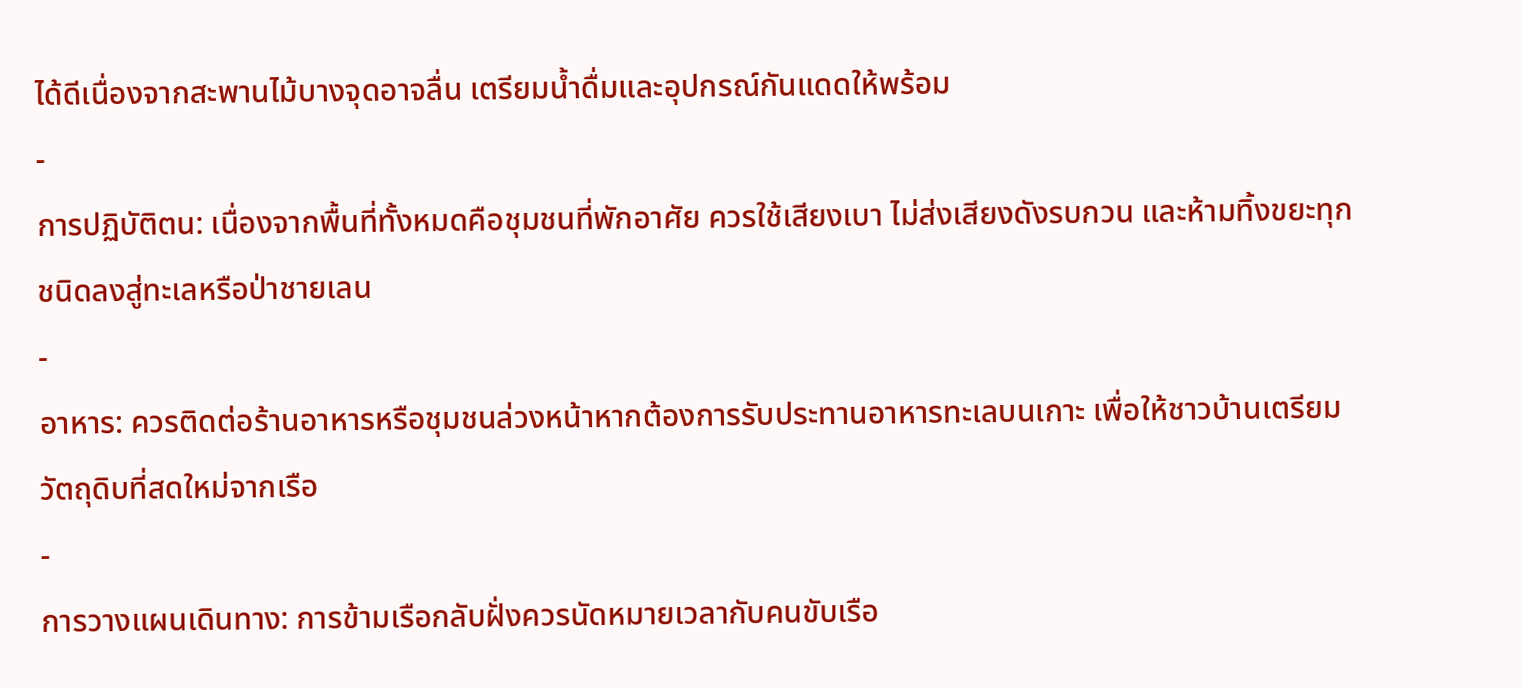ได้ดีเนื่องจากสะพานไม้บางจุดอาจลื่น เตรียมน้ำดื่มและอุปกรณ์กันแดดให้พร้อม
-
การปฏิบัติตน: เนื่องจากพื้นที่ทั้งหมดคือชุมชนที่พักอาศัย ควรใช้เสียงเบา ไม่ส่งเสียงดังรบกวน และห้ามทิ้งขยะทุกชนิดลงสู่ทะเลหรือป่าชายเลน
-
อาหาร: ควรติดต่อร้านอาหารหรือชุมชนล่วงหน้าหากต้องการรับประทานอาหารทะเลบนเกาะ เพื่อให้ชาวบ้านเตรียมวัตถุดิบที่สดใหม่จากเรือ
-
การวางแผนเดินทาง: การข้ามเรือกลับฝั่งควรนัดหมายเวลากับคนขับเรือ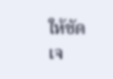ให้ชัดเจ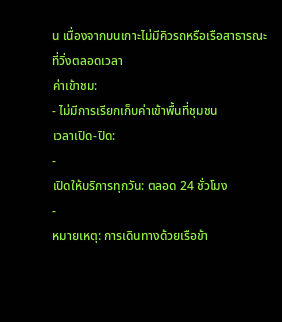น เนื่องจากบนเกาะไม่มีคิวรถหรือเรือสาธารณะที่วิ่งตลอดเวลา
ค่าเข้าชม:
- ไม่มีการเรียกเก็บค่าเข้าพื้นที่ชุมชน
เวลาเปิด-ปิด:
-
เปิดให้บริการทุกวัน: ตลอด 24 ชั่วโมง
-
หมายเหตุ: การเดินทางด้วยเรือข้า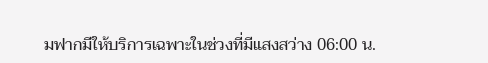มฟากมีให้บริการเฉพาะในช่วงที่มีแสงสว่าง 06:00 น.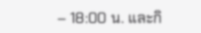– 18:00 น. และกิ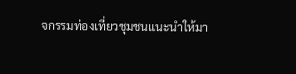จกรรมท่องเที่ยวชุมชนแนะนำให้มา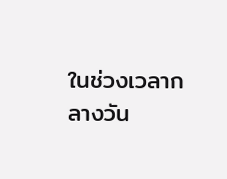ในช่วงเวลากลางวัน